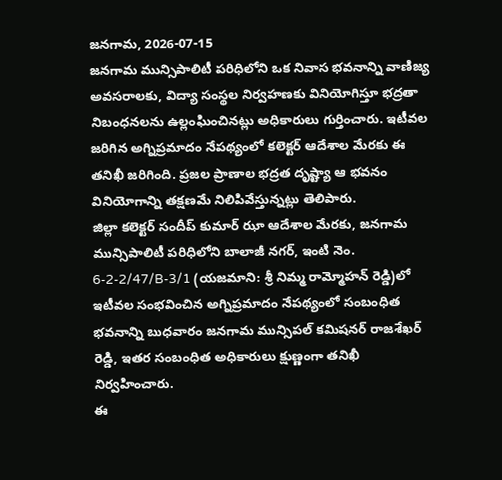జనగామ, 2026-07-15
జనగామ మున్సిపాలిటీ పరిధిలోని ఒక నివాస భవనాన్ని వాణిజ్య అవసరాలకు, విద్యా సంస్థల నిర్వహణకు వినియోగిస్తూ భద్రతా నిబంధనలను ఉల్లంఘించినట్లు అధికారులు గుర్తించారు. ఇటీవల జరిగిన అగ్నిప్రమాదం నేపథ్యంలో కలెక్టర్ ఆదేశాల మేరకు ఈ తనిఖీ జరిగింది. ప్రజల ప్రాణాల భద్రత దృష్ట్యా ఆ భవనం వినియోగాన్ని తక్షణమే నిలిపివేస్తున్నట్లు తెలిపారు.
జిల్లా కలెక్టర్ సందీప్ కుమార్ ఝా ఆదేశాల మేరకు, జనగామ మున్సిపాలిటీ పరిధిలోని బాలాజీ నగర్, ఇంటి నెం. 6-2-2/47/B-3/1 (యజమాని: శ్రీ నిమ్మ రామ్మోహన్ రెడ్డి)లో ఇటీవల సంభవించిన అగ్నిప్రమాదం నేపథ్యంలో సంబంధిత భవనాన్ని బుధవారం జనగామ మున్సిపల్ కమిషనర్ రాజశేఖర్ రెడ్డి, ఇతర సంబంధిత అధికారులు క్షుణ్ణంగా తనిఖీ నిర్వహించారు.
ఈ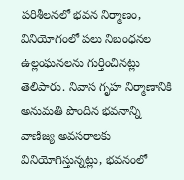పరిశీలనలో భవన నిర్మాణం, వినియోగంలో పలు నిబంధనల ఉల్లంఘనలను గుర్తించినట్లు తెలిపారు. నివాస గృహ నిర్మాణానికి అనుమతి పొందిన భవనాన్ని వాణిజ్య అవసరాలకు వినియోగిస్తున్నట్లు, భవనంలో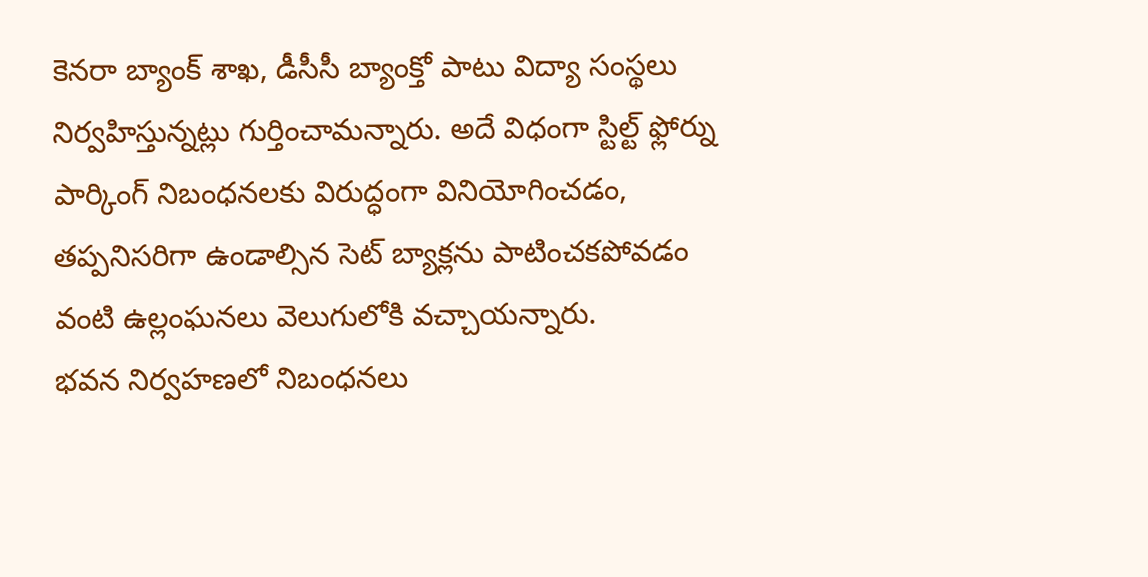కెనరా బ్యాంక్ శాఖ, డీసీసీ బ్యాంక్తో పాటు విద్యా సంస్థలు నిర్వహిస్తున్నట్లు గుర్తించామన్నారు. అదే విధంగా స్టిల్ట్ ఫ్లోర్ను పార్కింగ్ నిబంధనలకు విరుద్ధంగా వినియోగించడం, తప్పనిసరిగా ఉండాల్సిన సెట్ బ్యాక్లను పాటించకపోవడం వంటి ఉల్లంఘనలు వెలుగులోకి వచ్చాయన్నారు.
భవన నిర్వహణలో నిబంధనలు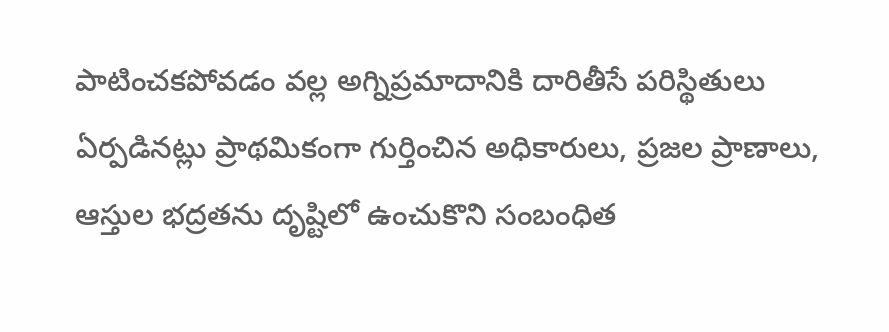పాటించకపోవడం వల్ల అగ్నిప్రమాదానికి దారితీసే పరిస్థితులు ఏర్పడినట్లు ప్రాథమికంగా గుర్తించిన అధికారులు, ప్రజల ప్రాణాలు, ఆస్తుల భద్రతను దృష్టిలో ఉంచుకొని సంబంధిత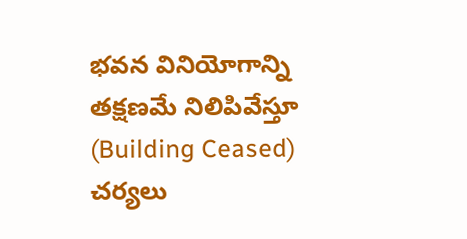భవన వినియోగాన్ని తక్షణమే నిలిపివేస్తూ (Building Ceased) చర్యలు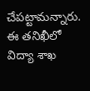చేపట్టామన్నారు.
ఈ తనిఖీలో విద్యా శాఖ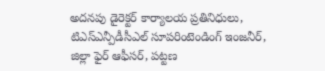అదనపు డైరెక్టర్ కార్యాలయ ప్రతినిధులు, టిఎస్ఎన్పీడీసీఎల్ సూపరింటెండింగ్ ఇంజనీర్, జిల్లా ఫైర్ ఆఫీసర్, పట్టణ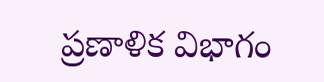ప్రణాళిక విభాగం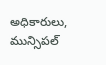అధికారులు, మున్సిపల్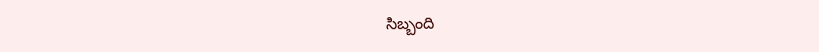సిబ్బంది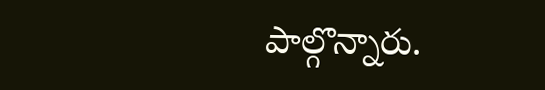పాల్గొన్నారు.